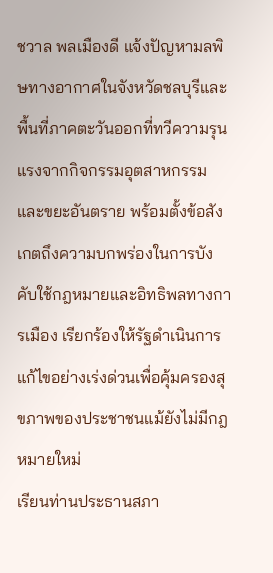ชวาล พลเมืองดี แจ้งปัญหามลพิษทางอากาศในจังหวัดชลบุรีและพื้นที่ภาคตะวันออกที่ทวีความรุนแรงจากกิจกรรมอุตสาหกรรมและขยะอันตราย พร้อมตั้งข้อสังเกตถึงความบกพร่องในการบังคับใช้กฎหมายและอิทธิพลทางการเมือง เรียกร้องให้รัฐดำเนินการแก้ไขอย่างเร่งด่วนเพื่อคุ้มครองสุขภาพของประชาชนแม้ยังไม่มีกฎหมายใหม่
เรียนท่านประธานสภา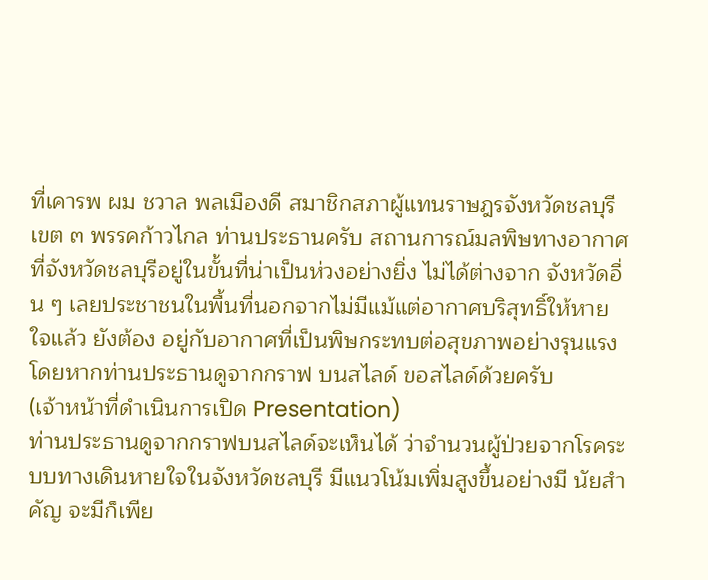ที่เคารพ ผม ชวาล พลเมืองดี สมาชิกสภาผู้แทนราษฎรจังหวัดชลบุรี เขต ๓ พรรคก้าวไกล ท่านประธานครับ สถานการณ์มลพิษทางอากาศที่จังหวัดชลบุรีอยู่ในขั้นที่น่าเป็นห่วงอย่างยิ่ง ไม่ได้ต่างจาก จังหวัดอื่น ๆ เลยประชาชนในพื้นที่นอกจากไม่มีแม้แต่อากาศบริสุทธิ์ให้หายใจแล้ว ยังต้อง อยู่กับอากาศที่เป็นพิษกระทบต่อสุขภาพอย่างรุนแรง โดยหากท่านประธานดูจากกราฟ บนสไลด์ ขอสไลด์ด้วยครับ
(เจ้าหน้าที่ดำเนินการเปิด Presentation)
ท่านประธานดูจากกราฟบนสไลด์จะเห็นได้ ว่าจำนวนผู้ป่วยจากโรคระบบทางเดินหายใจในจังหวัดชลบุรี มีแนวโน้มเพิ่มสูงขึ้นอย่างมี นัยสำคัญ จะมีก็เพีย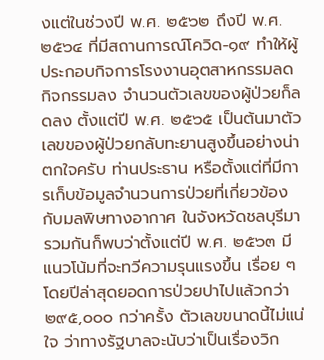งแต่ในช่วงปี พ.ศ. ๒๕๖๒ ถึงปี พ.ศ. ๒๕๖๔ ที่มีสถานการณ์โควิด-๑๙ ทำให้ผู้ประกอบกิจการโรงงานอุตสาหกรรมลดกิจกรรมลง จำนวนตัวเลขของผู้ป่วยก็ลดลง ตั้งแต่ปี พ.ศ. ๒๕๖๕ เป็นต้นมาตัวเลขของผู้ป่วยกลับทะยานสูงขึ้นอย่างน่าตกใจครับ ท่านประธาน หรือตั้งแต่ที่มีการเก็บข้อมูลจำนวนการป่วยที่เกี่ยวข้องกับมลพิษทางอากาศ ในจังหวัดชลบุรีมารวมกันก็พบว่าตั้งแต่ปี พ.ศ. ๒๕๖๓ มีแนวโน้มที่จะทวีความรุนแรงขึ้น เรื่อย ๆ โดยปีล่าสุดยอดการป่วยปาไปแล้วกว่า ๒๙๕,๐๐๐ กว่าครั้ง ตัวเลขขนาดนี้ไม่แน่ใจ ว่าทางรัฐบาลจะนับว่าเป็นเรื่องวิก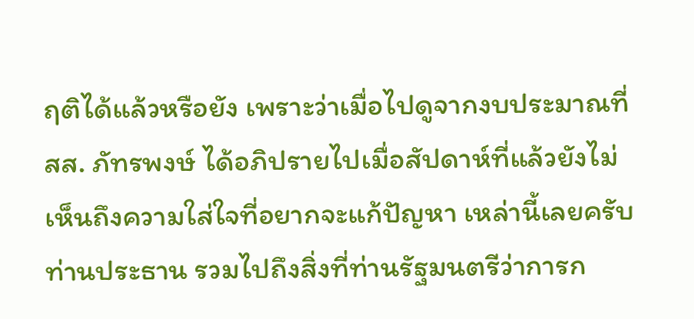ฤติได้แล้วหรือยัง เพราะว่าเมื่อไปดูจากงบประมาณที่ สส. ภัทรพงษ์ ได้อภิปรายไปเมื่อสัปดาห์ที่แล้วยังไม่เห็นถึงความใส่ใจที่อยากจะแก้ปัญหา เหล่านี้เลยครับท่านประธาน รวมไปถึงสิ่งที่ท่านรัฐมนตรีว่าการก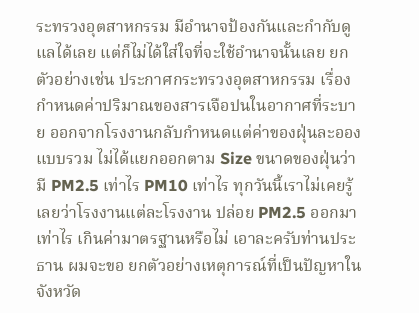ระทรวงอุตสาหกรรม มีอำนาจป้องกันและกำกับดูแลได้เลย แต่ก็ไม่ได้ใส่ใจที่จะใช้อำนาจนั้นเลย ยกตัวอย่างเช่น ประกาศกระทรวงอุตสาหกรรม เรื่อง กำหนดค่าปริมาณของสารเจือปนในอากาศที่ระบาย ออกจากโรงงานกลับกำหนดแต่ค่าของฝุ่นละอองแบบรวม ไม่ได้แยกออกตาม Size ขนาดของฝุ่นว่ามี PM2.5 เท่าไร PM10 เท่าไร ทุกวันนี้เราไม่เคยรู้เลยว่าโรงงานแต่ละโรงงาน ปล่อย PM2.5 ออกมาเท่าไร เกินค่ามาตรฐานหรือไม่ เอาละครับท่านประธาน ผมจะขอ ยกตัวอย่างเหตุการณ์ที่เป็นปัญหาในจังหวัด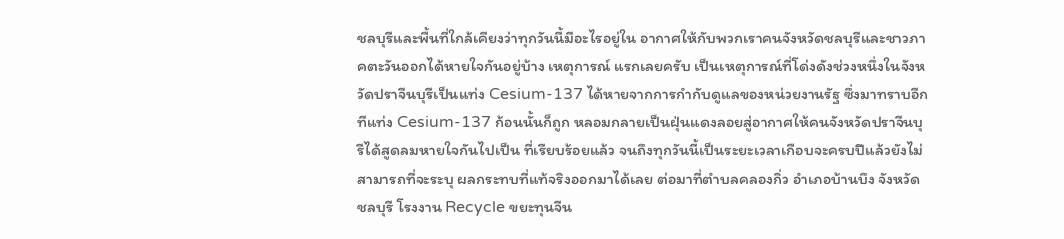ชลบุรีและพื้นที่ใกล้เคียงว่าทุกวันนี้มีอะไรอยู่ใน อากาศให้กับพวกเราคนจังหวัดชลบุรีและชาวภาคตะวันออกได้หายใจกันอยู่บ้าง เหตุการณ์ แรกเลยครับ เป็นเหตุการณ์ที่โด่งดังช่วงหนึ่งในจังหวัดปราจีนบุรีเป็นแท่ง Cesium-137 ได้หายจากการกำกับดูแลของหน่วยงานรัฐ ซึ่งมาทราบอีกทีแท่ง Cesium-137 ก้อนนั้นก็ถูก หลอมกลายเป็นฝุ่นแดงลอยสู่อากาศให้คนจังหวัดปราจีนบุรีได้สูดลมหายใจกันไปเป็น ที่เรียบร้อยแล้ว จนถึงทุกวันนี้เป็นระยะเวลาเกือบจะครบปีแล้วยังไม่สามารถที่จะระบุ ผลกระทบที่แท้จริงออกมาได้เลย ต่อมาที่ตำบลคลองกิ่ว อำเภอบ้านบึง จังหวัดชลบุรี โรงงาน Recycle ขยะทุนจีน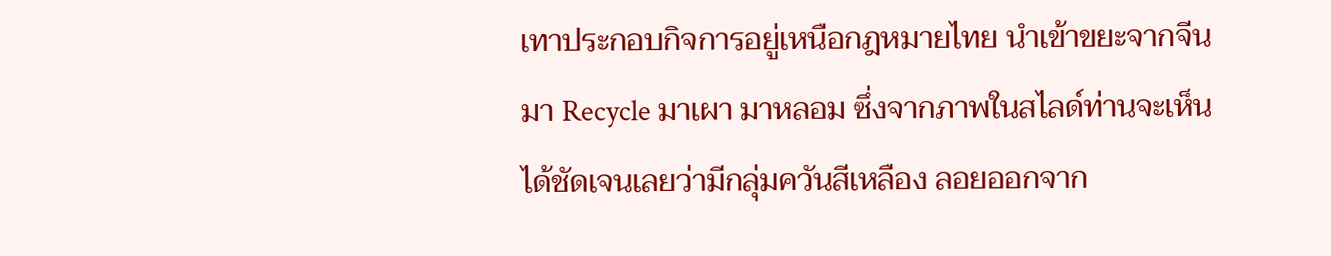เทาประกอบกิจการอยู่เหนือกฎหมายไทย นำเข้าขยะจากจีนมา Recycle มาเผา มาหลอม ซึ่งจากภาพในสไลด์ท่านจะเห็นได้ชัดเจนเลยว่ามีกลุ่มควันสีเหลือง ลอยออกจาก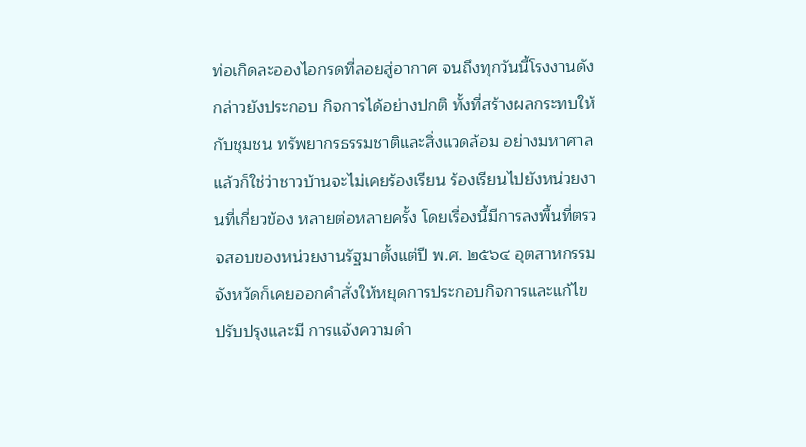ท่อเกิดละอองไอกรดที่ลอยสู่อากาศ จนถึงทุกวันนี้โรงงานดังกล่าวยังประกอบ กิจการได้อย่างปกติ ทั้งที่สร้างผลกระทบให้กับชุมชน ทรัพยากรธรรมชาติและสิ่งแวดล้อม อย่างมหาศาล แล้วก็ใช่ว่าชาวบ้านจะไม่เคยร้องเรียน ร้องเรียนไปยังหน่วยงานที่เกี่ยวข้อง หลายต่อหลายครั้ง โดยเรื่องนี้มีการลงพื้นที่ตรวจสอบของหน่วยงานรัฐมาตั้งแต่ปี พ.ศ. ๒๕๖๔ อุตสาหกรรมจังหวัดก็เคยออกคำสั่งให้หยุดการประกอบกิจการและแก้ไขปรับปรุงและมี การแจ้งความดำ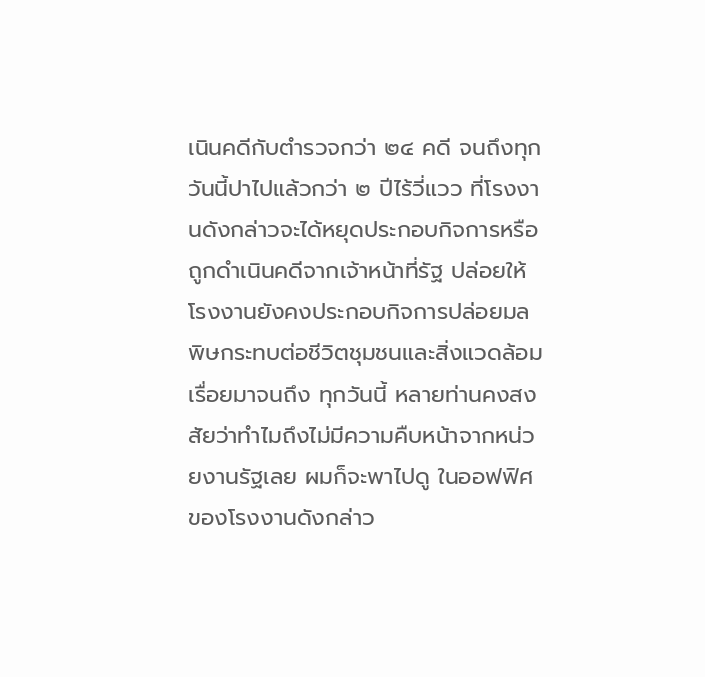เนินคดีกับตำรวจกว่า ๒๔ คดี จนถึงทุกวันนี้ปาไปแล้วกว่า ๒ ปีไร้วี่แวว ที่โรงงานดังกล่าวจะได้หยุดประกอบกิจการหรือถูกดำเนินคดีจากเจ้าหน้าที่รัฐ ปล่อยให้ โรงงานยังคงประกอบกิจการปล่อยมลพิษกระทบต่อชีวิตชุมชนและสิ่งแวดล้อมเรื่อยมาจนถึง ทุกวันนี้ หลายท่านคงสงสัยว่าทำไมถึงไม่มีความคืบหน้าจากหน่วยงานรัฐเลย ผมก็จะพาไปดู ในออฟฟิศของโรงงานดังกล่าว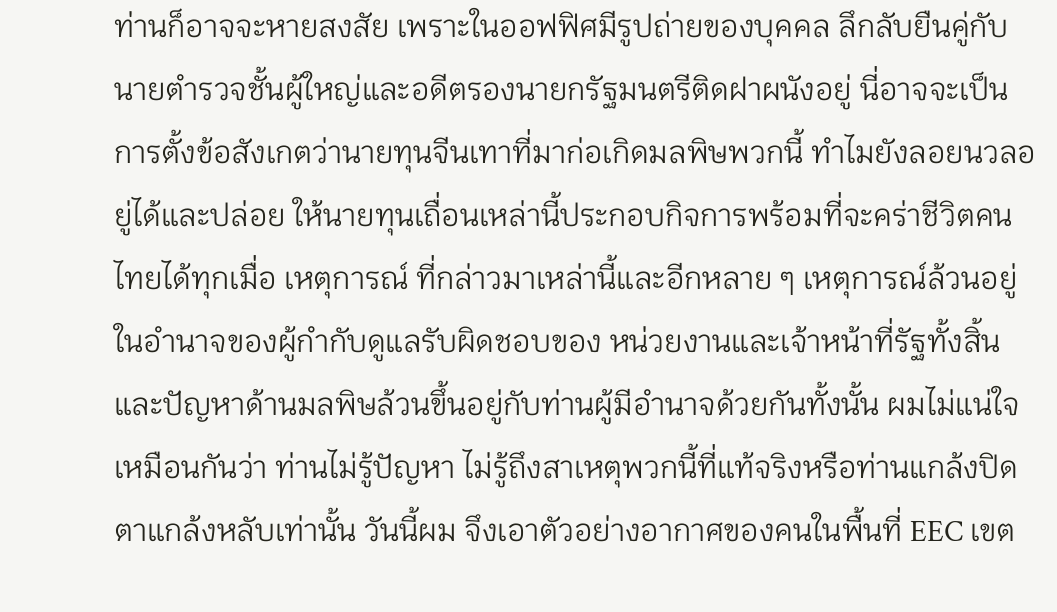ท่านก็อาจจะหายสงสัย เพราะในออฟฟิศมีรูปถ่ายของบุคคล ลึกลับยืนคู่กับนายตำรวจชั้นผู้ใหญ่และอดีตรองนายกรัฐมนตรีติดฝาผนังอยู่ นี่อาจจะเป็น การตั้งข้อสังเกตว่านายทุนจีนเทาที่มาก่อเกิดมลพิษพวกนี้ ทำไมยังลอยนวลอยู่ได้และปล่อย ให้นายทุนเถื่อนเหล่านี้ประกอบกิจการพร้อมที่จะคร่าชีวิตคนไทยได้ทุกเมื่อ เหตุการณ์ ที่กล่าวมาเหล่านี้และอีกหลาย ๆ เหตุการณ์ล้วนอยู่ในอำนาจของผู้กำกับดูแลรับผิดชอบของ หน่วยงานและเจ้าหน้าที่รัฐทั้งสิ้น และปัญหาด้านมลพิษล้วนขึ้นอยู่กับท่านผู้มีอำนาจด้วยกันทั้งนั้น ผมไม่แน่ใจเหมือนกันว่า ท่านไม่รู้ปัญหา ไม่รู้ถึงสาเหตุพวกนี้ที่แท้จริงหรือท่านแกล้งปิดตาแกล้งหลับเท่านั้น วันนี้ผม จึงเอาตัวอย่างอากาศของคนในพื้นที่ EEC เขต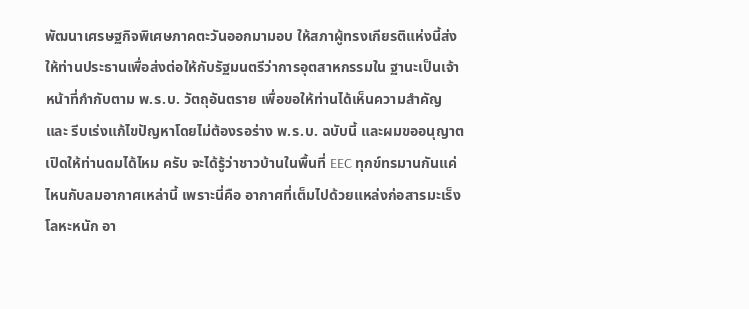พัฒนาเศรษฐกิจพิเศษภาคตะวันออกมามอบ ให้สภาผู้ทรงเกียรติแห่งนี้ส่งให้ท่านประธานเพื่อส่งต่อให้กับรัฐมนตรีว่าการอุตสาหกรรมใน ฐานะเป็นเจ้าหน้าที่กำกับตาม พ.ร.บ. วัตถุอันตราย เพื่อขอให้ท่านได้เห็นความสำคัญและ รีบเร่งแก้ไขปัญหาโดยไม่ต้องรอร่าง พ.ร.บ. ฉบับนี้ และผมขออนุญาตเปิดให้ท่านดมได้ไหม ครับ จะได้รู้ว่าชาวบ้านในพื้นที่ EEC ทุกข์ทรมานกันแค่ไหนกับลมอากาศเหล่านี้ เพราะนี่คือ อากาศที่เต็มไปด้วยแหล่งก่อสารมะเร็ง โลหะหนัก อา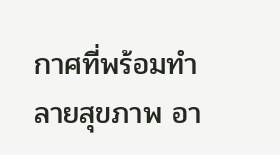กาศที่พร้อมทำลายสุขภาพ อา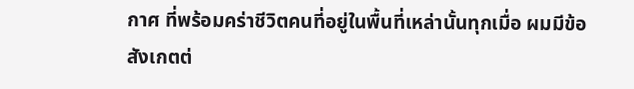กาศ ที่พร้อมคร่าชีวิตคนที่อยู่ในพื้นที่เหล่านั้นทุกเมื่อ ผมมีข้อสังเกตต่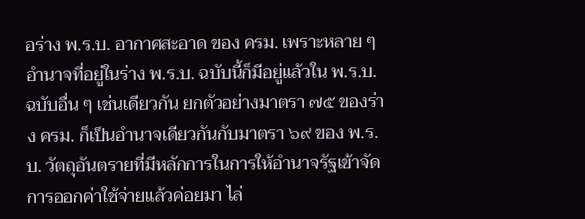อร่าง พ.ร.บ. อากาศสะอาด ของ ครม. เพราะหลาย ๆ อำนาจที่อยู่ในร่าง พ.ร.บ. ฉบับนี้ก็มีอยู่แล้วใน พ.ร.บ. ฉบับอื่น ๆ เช่นเดียวกัน ยกตัวอย่างมาตรา ๗๕ ของร่าง ครม. ก็เป็นอำนาจเดียวกันกับมาตรา ๖๙ ของ พ.ร.บ. วัตถุอันตรายที่มีหลักการในการให้อำนาจรัฐเข้าจัดการออกค่าใช้จ่ายแล้วค่อยมา ไล่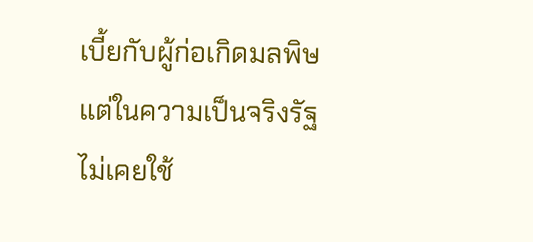เบี้ยกับผู้ก่อเกิดมลพิษ แต่ในความเป็นจริงรัฐไม่เคยใช้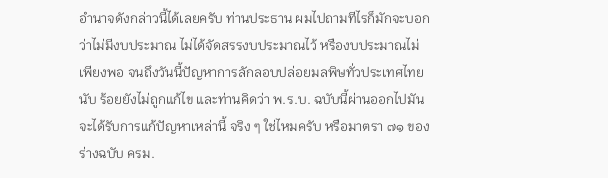อำนาจดังกล่าวนี้ได้เลยครับ ท่านประธาน ผมไปถามทีไรก็มักจะบอกว่าไม่มีงบประมาณ ไม่ได้จัดสรรงบประมาณไว้ หรืองบประมาณไม่เพียงพอ จนถึงวันนี้ปัญหาการลักลอบปล่อยมลพิษทั่วประเทศไทยนับ ร้อยยังไม่ถูกแก้ไข และท่านคิดว่า พ.ร.บ. ฉบับนี้ผ่านออกไปมันจะได้รับการแก้ปัญหาเหล่านี้ จริง ๆ ใช่ไหมครับ หรือมาตรา ๗๑ ของร่างฉบับ ครม.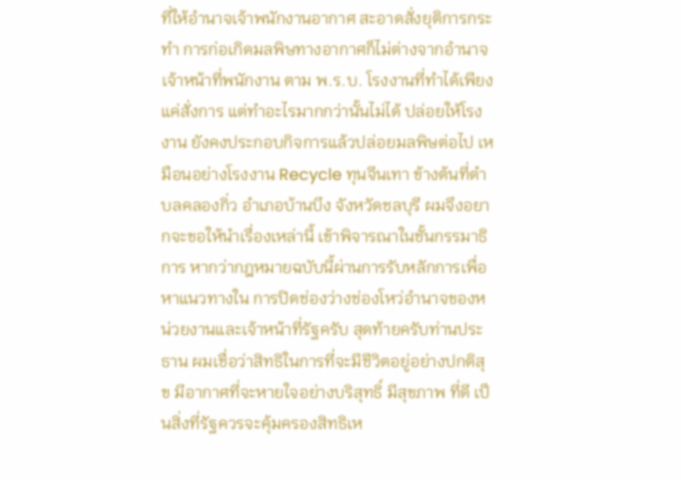ที่ให้อำนาจเจ้าพนักงานอากาศ สะอาดสั่งยุติการกระทำ การก่อเกิดมลพิษทางอากาศก็ไม่ต่างจากอำนาจเจ้าหน้าที่พนักงาน ตาม พ.ร.บ. โรงงานที่ทำได้เพียงแค่สั่งการ แต่ทำอะไรมากกว่านั้นไม่ได้ ปล่อยให้โรงงาน ยังคงประกอบกิจการแล้วปล่อยมลพิษต่อไป เหมือนอย่างโรงงาน Recycle ทุนจีนเทา ข้างต้นที่ตำบลคลองกิ่ว อำเภอบ้านบึง จังหวัดชลบุรี ผมจึงอยากจะขอให้นำเรื่องเหล่านี้ เข้าพิจารณาในชั้นกรรมาธิการ หากว่ากฎหมายฉบับนี้ผ่านการรับหลักการเพื่อหาแนวทางใน การปิดช่องว่างช่องโหว่อำนาจของหน่วยงานและเจ้าหน้าที่รัฐครับ สุดท้ายครับท่านประธาน ผมเชื่อว่าสิทธิในการที่จะมีชีวิตอยู่อย่างปกติสุข มีอากาศที่จะหายใจอย่างบริสุทธิ์ มีสุขภาพ ที่ดี เป็นสิ่งที่รัฐควรจะคุ้มครองสิทธิเห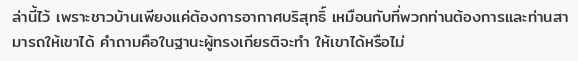ล่านี้ไว้ เพราะชาวบ้านเพียงแค่ต้องการอากาศบริสุทธิ์ เหมือนกับที่พวกท่านต้องการและท่านสามารถให้เขาได้ คำถามคือในฐานะผู้ทรงเกียรติจะทำ ให้เขาได้หรือไม่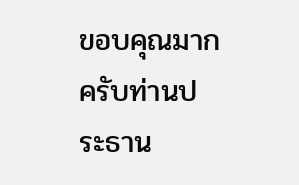ขอบคุณมากครับท่านประธาน